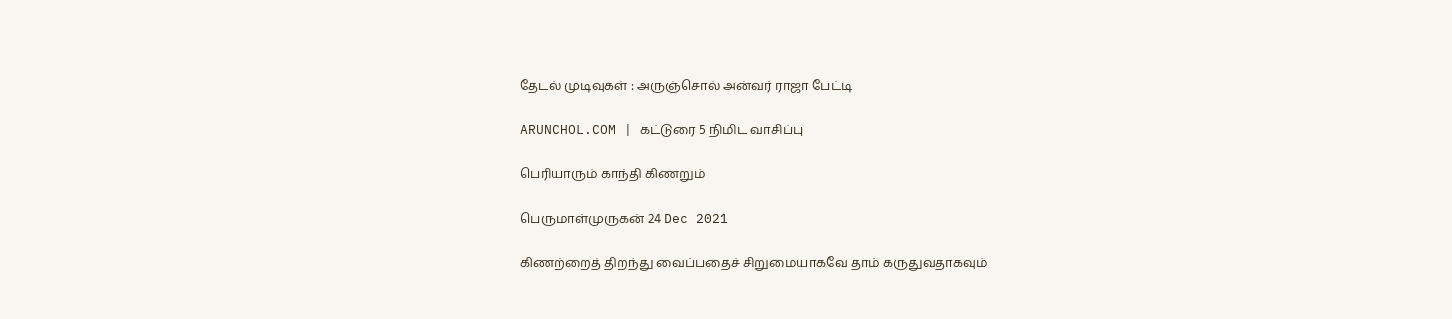தேடல் முடிவுகள் : அருஞ்சொல் அன்வர் ராஜா பேட்டி

ARUNCHOL.COM | கட்டுரை 5 நிமிட வாசிப்பு

பெரியாரும் காந்தி கிணறும்

பெருமாள்முருகன் 24 Dec 2021

கிணற்றைத் திறந்து வைப்பதைச் சிறுமையாகவே தாம் கருதுவதாகவும்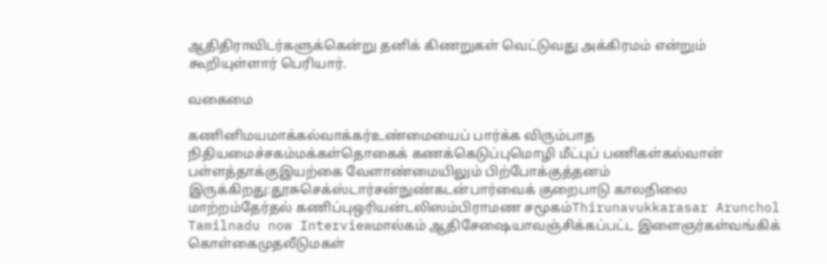ஆதிதிராவிடர்களுக்கென்று தனிக் கிணறுகள் வெட்டுவது அக்கிரமம் என்றும் கூறியுள்ளார் பெரியார்.

வகைமை

கணினிமயமாக்கல்வாக்கர்உண்மையைப் பார்க்க விரும்பாத நிதியமைச்சகம்மக்கள்தொகைக் கணக்கெடுப்புமொழி மீட்புப் பணிகள்கல்வான் பள்ளத்தாக்குஇயற்கை வேளாண்மையிலும் பிற்போக்குத்தனம் இருக்கிறது:தூசுசெக்ஸ்டார்சன்நுண்கடன்பார்வைக் குறைபாடு காலநிலை மாற்றம்தேர்தல் கணிப்புஒரியன்டலிஸம்பிராமண சமூகம்Thirunavukkarasar Arunchol Tamilnadu now Interviewமால்கம் ஆதிசேஷையாவஞ்சிக்கப்பட்ட இளைஞர்கள்வங்கிக் கொள்கைமுதலீடுமகள்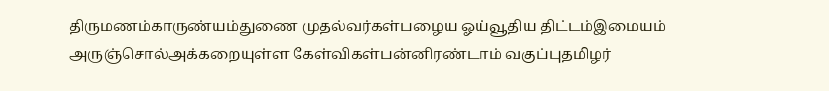திருமணம்காருண்யம்துணை முதல்வர்கள்பழைய ஓய்வூதிய திட்டம்இமையம் அருஞ்சொல்அக்கறையுள்ள கேள்விகள்பன்னிரண்டாம் வகுப்புதமிழர்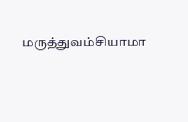மருத்துவம்சியாமா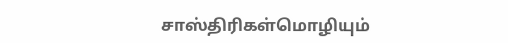சாஸ்திரிகள்மொழியும்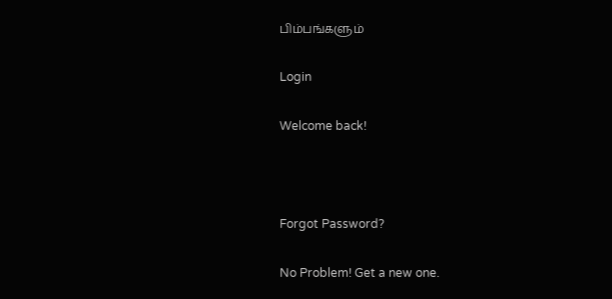பிம்பங்களும்

Login

Welcome back!



Forgot Password?

No Problem! Get a new one.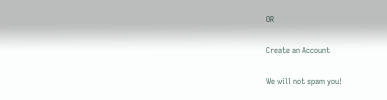OR

Create an Account

We will not spam you!